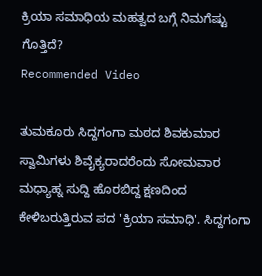ಕ್ರಿಯಾ ಸಮಾಧಿಯ ಮಹತ್ವದ ಬಗ್ಗೆ ನಿಮಗೆಷ್ಟು ಗೊತ್ತಿದೆ?
Recommended Video

ತುಮಕೂರು ಸಿದ್ದಗಂಗಾ ಮಠದ ಶಿವಕುಮಾರ ಸ್ವಾಮಿಗಳು ಶಿವೈಕ್ಯರಾದರೆಂದು ಸೋಮವಾರ ಮಧ್ಯಾಹ್ನ ಸುದ್ದಿ ಹೊರಬಿದ್ದ ಕ್ಷಣದಿಂದ ಕೇಳಿಬರುತ್ತಿರುವ ಪದ 'ಕ್ರಿಯಾ ಸಮಾಧಿ'. ಸಿದ್ದಗಂಗಾ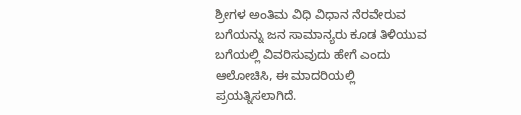ಶ್ರೀಗಳ ಅಂತಿಮ ವಿಧಿ ವಿಧಾನ ನೆರವೇರುವ ಬಗೆಯನ್ನು ಜನ ಸಾಮಾನ್ಯರು ಕೂಡ ತಿಳಿಯುವ ಬಗೆಯಲ್ಲಿ ವಿವರಿಸುವುದು ಹೇಗೆ ಎಂದು ಆಲೋಚಿಸಿ, ಈ ಮಾದರಿಯಲ್ಲಿ ಪ್ರಯತ್ನಿಸಲಾಗಿದೆ.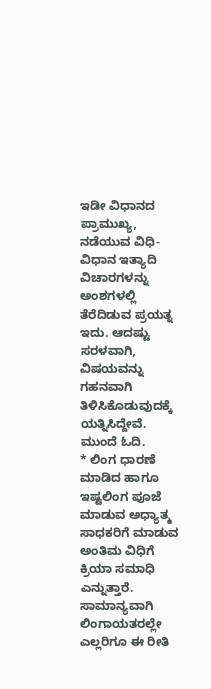ಇಡೀ ವಿಧಾನದ ಪ್ರಾಮುಖ್ಯ, ನಡೆಯುವ ವಿಧಿ-ವಿಧಾನ ಇತ್ಯಾದಿ ವಿಚಾರಗಳನ್ನು ಅಂಶಗಳಲ್ಲಿ ತೆರೆದಿಡುವ ಪ್ರಯತ್ನ ಇದು. ಆದಷ್ಟು ಸರಳವಾಗಿ, ವಿಷಯವನ್ನು ಗಹನವಾಗಿ ತಿಳಿಸಿಕೊಡುವುದಕ್ಕೆ ಯತ್ನಿಸಿದ್ದೇವೆ. ಮುಂದೆ ಓದಿ.
* ಲಿಂಗ ಧಾರಣೆ ಮಾಡಿದ ಹಾಗೂ ಇಷ್ಟಲಿಂಗ ಪೂಜೆ ಮಾಡುವ ಅಧ್ಯಾತ್ಮ ಸಾಧಕರಿಗೆ ಮಾಡುವ ಅಂತಿಮ ವಿಧಿಗೆ ಕ್ರಿಯಾ ಸಮಾಧಿ ಎನ್ನುತ್ತಾರೆ. ಸಾಮಾನ್ಯವಾಗಿ ಲಿಂಗಾಯತರಲ್ಲೇ ಎಲ್ಲರಿಗೂ ಈ ರೀತಿ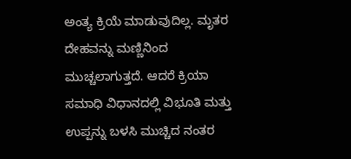ಅಂತ್ಯ ಕ್ರಿಯೆ ಮಾಡುವುದಿಲ್ಲ. ಮೃತರ ದೇಹವನ್ನು ಮಣ್ಣಿನಿಂದ ಮುಚ್ಚಲಾಗುತ್ತದೆ. ಆದರೆ ಕ್ರಿಯಾ ಸಮಾಧಿ ವಿಧಾನದಲ್ಲಿ ವಿಭೂತಿ ಮತ್ತು ಉಪ್ಪನ್ನು ಬಳಸಿ ಮುಚ್ಚಿದ ನಂತರ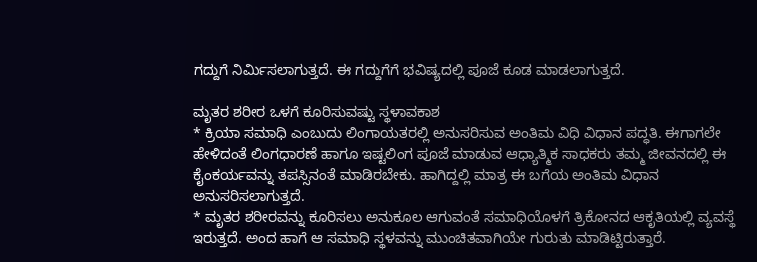ಗದ್ದುಗೆ ನಿರ್ಮಿಸಲಾಗುತ್ತದೆ. ಈ ಗದ್ದುಗೆಗೆ ಭವಿಷ್ಯದಲ್ಲಿ ಪೂಜೆ ಕೂಡ ಮಾಡಲಾಗುತ್ತದೆ.

ಮೃತರ ಶರೀರ ಒಳಗೆ ಕೂರಿಸುವಷ್ಟು ಸ್ಥಳಾವಕಾಶ
* ಕ್ರಿಯಾ ಸಮಾಧಿ ಎಂಬುದು ಲಿಂಗಾಯತರಲ್ಲಿ ಅನುಸರಿಸುವ ಅಂತಿಮ ವಿಧಿ ವಿಧಾನ ಪದ್ಧತಿ. ಈಗಾಗಲೇ ಹೇಳಿದಂತೆ ಲಿಂಗಧಾರಣೆ ಹಾಗೂ ಇಷ್ಟಲಿಂಗ ಪೂಜೆ ಮಾಡುವ ಆಧ್ಯಾತ್ಮಿಕ ಸಾಧಕರು ತಮ್ಮ ಜೀವನದಲ್ಲಿ ಈ ಕೈಂಕರ್ಯವನ್ನು ತಪಸ್ಸಿನಂತೆ ಮಾಡಿರಬೇಕು. ಹಾಗಿದ್ದಲ್ಲಿ ಮಾತ್ರ ಈ ಬಗೆಯ ಅಂತಿಮ ವಿಧಾನ ಅನುಸರಿಸಲಾಗುತ್ತದೆ.
* ಮೃತರ ಶರೀರವನ್ನು ಕೂರಿಸಲು ಅನುಕೂಲ ಆಗುವಂತೆ ಸಮಾಧಿಯೊಳಗೆ ತ್ರಿಕೋನದ ಆಕೃತಿಯಲ್ಲಿ ವ್ಯವಸ್ಥೆ ಇರುತ್ತದೆ. ಅಂದ ಹಾಗೆ ಆ ಸಮಾಧಿ ಸ್ಥಳವನ್ನು ಮುಂಚಿತವಾಗಿಯೇ ಗುರುತು ಮಾಡಿಟ್ಟಿರುತ್ತಾರೆ.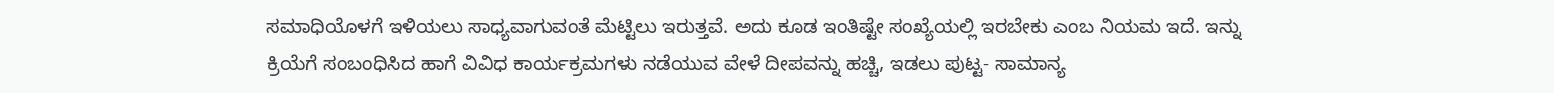ಸಮಾಧಿಯೊಳಗೆ ಇಳಿಯಲು ಸಾಧ್ಯವಾಗುವಂತೆ ಮೆಟ್ಟಿಲು ಇರುತ್ತವೆ. ಅದು ಕೂಡ ಇಂತಿಷ್ಟೇ ಸಂಖ್ಯೆಯಲ್ಲಿ ಇರಬೇಕು ಎಂಬ ನಿಯಮ ಇದೆ. ಇನ್ನು ಕ್ರಿಯೆಗೆ ಸಂಬಂಧಿಸಿದ ಹಾಗೆ ವಿವಿಧ ಕಾರ್ಯಕ್ರಮಗಳು ನಡೆಯುವ ವೇಳೆ ದೀಪವನ್ನು ಹಚ್ಚಿ, ಇಡಲು ಪುಟ್ಟ- ಸಾಮಾನ್ಯ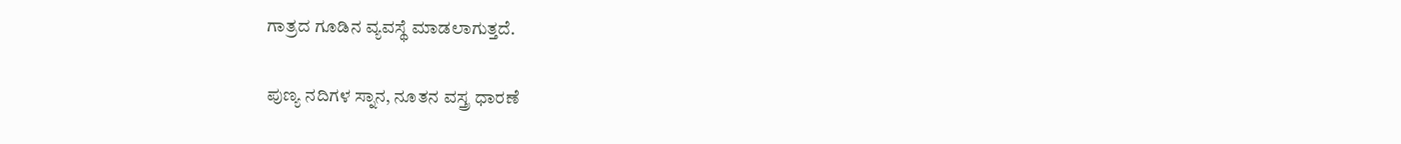ಗಾತ್ರದ ಗೂಡಿನ ವ್ಯವಸ್ಥೆ ಮಾಡಲಾಗುತ್ತದೆ.

ಪುಣ್ಯ ನದಿಗಳ ಸ್ನಾನ, ನೂತನ ವಸ್ತ್ರ ಧಾರಣೆ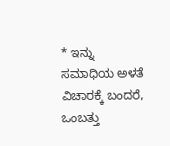* ಇನ್ನು ಸಮಾಧಿಯ ಅಳತೆ ವಿಚಾರಕ್ಕೆ ಬಂದರೆ, ಒಂಬತ್ತು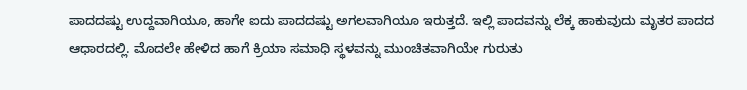ಪಾದದಷ್ಟು ಉದ್ದವಾಗಿಯೂ, ಹಾಗೇ ಐದು ಪಾದದಷ್ಟು ಅಗಲವಾಗಿಯೂ ಇರುತ್ತದೆ. ಇಲ್ಲಿ ಪಾದವನ್ನು ಲೆಕ್ಕ ಹಾಕುವುದು ಮೃತರ ಪಾದದ ಆಧಾರದಲ್ಲಿ. ಮೊದಲೇ ಹೇಳಿದ ಹಾಗೆ ಕ್ರಿಯಾ ಸಮಾಧಿ ಸ್ಥಳವನ್ನು ಮುಂಚಿತವಾಗಿಯೇ ಗುರುತು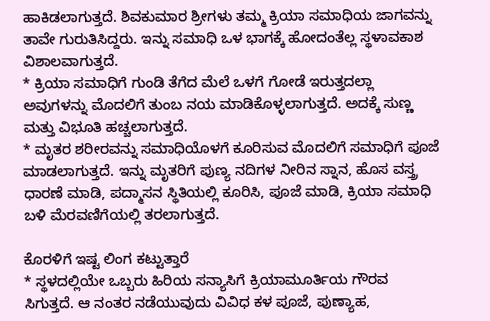ಹಾಕಿಡಲಾಗುತ್ತದೆ. ಶಿವಕುಮಾರ ಶ್ರೀಗಳು ತಮ್ಮ ಕ್ರಿಯಾ ಸಮಾಧಿಯ ಜಾಗವನ್ನು ತಾವೇ ಗುರುತಿಸಿದ್ದರು. ಇನ್ನು ಸಮಾಧಿ ಒಳ ಭಾಗಕ್ಕೆ ಹೋದಂತೆಲ್ಲ ಸ್ಥಳಾವಕಾಶ ವಿಶಾಲವಾಗುತ್ತದೆ.
* ಕ್ರಿಯಾ ಸಮಾಧಿಗೆ ಗುಂಡಿ ತೆಗೆದ ಮೆಲೆ ಒಳಗೆ ಗೋಡೆ ಇರುತ್ತದಲ್ಲಾ ಅವುಗಳನ್ನು ಮೊದಲಿಗೆ ತುಂಬ ನಯ ಮಾಡಿಕೊಳ್ಳಲಾಗುತ್ತದೆ. ಅದಕ್ಕೆ ಸುಣ್ಣ ಮತ್ತು ವಿಭೂತಿ ಹಚ್ಚಲಾಗುತ್ತದೆ.
* ಮೃತರ ಶರೀರವನ್ನು ಸಮಾಧಿಯೊಳಗೆ ಕೂರಿಸುವ ಮೊದಲಿಗೆ ಸಮಾಧಿಗೆ ಪೂಜೆ ಮಾಡಲಾಗುತ್ತದೆ. ಇನ್ನು ಮೃತರಿಗೆ ಪುಣ್ಯ ನದಿಗಳ ನೀರಿನ ಸ್ನಾನ, ಹೊಸ ವಸ್ತ್ರ ಧಾರಣೆ ಮಾಡಿ, ಪದ್ಮಾಸನ ಸ್ಥಿತಿಯಲ್ಲಿ ಕೂರಿಸಿ, ಪೂಜೆ ಮಾಡಿ, ಕ್ರಿಯಾ ಸಮಾಧಿ ಬಳಿ ಮೆರವಣಿಗೆಯಲ್ಲಿ ತರಲಾಗುತ್ತದೆ.

ಕೊರಳಿಗೆ ಇಷ್ಟ ಲಿಂಗ ಕಟ್ಟುತ್ತಾರೆ
* ಸ್ಥಳದಲ್ಲಿಯೇ ಒಬ್ಬರು ಹಿರಿಯ ಸನ್ಯಾಸಿಗೆ ಕ್ರಿಯಾಮೂರ್ತಿಯ ಗೌರವ ಸಿಗುತ್ತದೆ. ಆ ನಂತರ ನಡೆಯುವುದು ವಿವಿಧ ಕಳ ಪೂಜೆ, ಪುಣ್ಯಾಹ,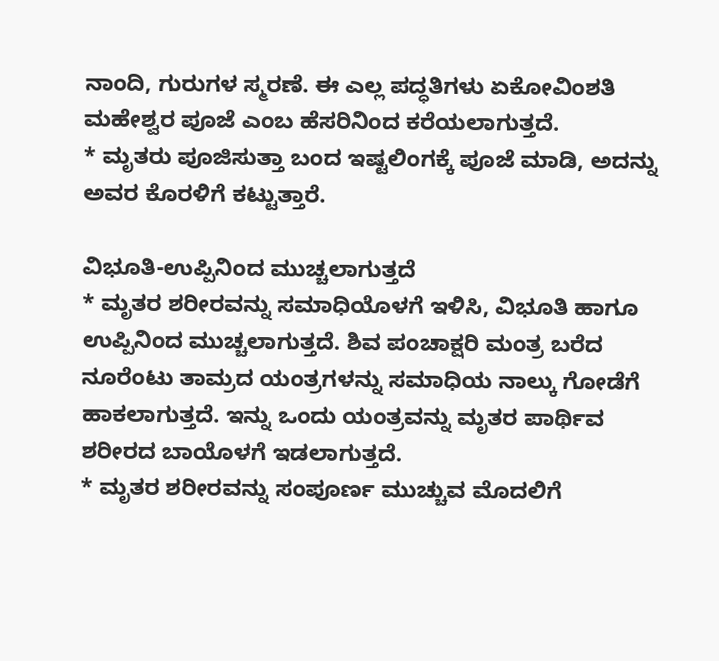ನಾಂದಿ, ಗುರುಗಳ ಸ್ಮರಣೆ. ಈ ಎಲ್ಲ ಪದ್ಧತಿಗಳು ಏಕೋವಿಂಶತಿ ಮಹೇಶ್ವರ ಪೂಜೆ ಎಂಬ ಹೆಸರಿನಿಂದ ಕರೆಯಲಾಗುತ್ತದೆ.
* ಮೃತರು ಪೂಜಿಸುತ್ತಾ ಬಂದ ಇಷ್ಟಲಿಂಗಕ್ಕೆ ಪೂಜೆ ಮಾಡಿ, ಅದನ್ನು ಅವರ ಕೊರಳಿಗೆ ಕಟ್ಟುತ್ತಾರೆ.

ವಿಭೂತಿ-ಉಪ್ಪಿನಿಂದ ಮುಚ್ಚಲಾಗುತ್ತದೆ
* ಮೃತರ ಶರೀರವನ್ನು ಸಮಾಧಿಯೊಳಗೆ ಇಳಿಸಿ, ವಿಭೂತಿ ಹಾಗೂ ಉಪ್ಪಿನಿಂದ ಮುಚ್ಚಲಾಗುತ್ತದೆ. ಶಿವ ಪಂಚಾಕ್ಷರಿ ಮಂತ್ರ ಬರೆದ ನೂರೆಂಟು ತಾಮ್ರದ ಯಂತ್ರಗಳನ್ನು ಸಮಾಧಿಯ ನಾಲ್ಕು ಗೋಡೆಗೆ ಹಾಕಲಾಗುತ್ತದೆ. ಇನ್ನು ಒಂದು ಯಂತ್ರವನ್ನು ಮೃತರ ಪಾರ್ಥಿವ ಶರೀರದ ಬಾಯೊಳಗೆ ಇಡಲಾಗುತ್ತದೆ.
* ಮೃತರ ಶರೀರವನ್ನು ಸಂಪೂರ್ಣ ಮುಚ್ಚುವ ಮೊದಲಿಗೆ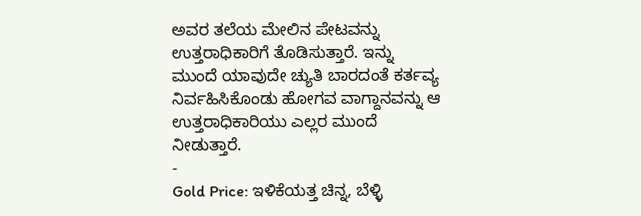ಅವರ ತಲೆಯ ಮೇಲಿನ ಪೇಟವನ್ನು ಉತ್ತರಾಧಿಕಾರಿಗೆ ತೊಡಿಸುತ್ತಾರೆ. ಇನ್ನು ಮುಂದೆ ಯಾವುದೇ ಚ್ಯುತಿ ಬಾರದಂತೆ ಕರ್ತವ್ಯ ನಿರ್ವಹಿಸಿಕೊಂಡು ಹೋಗವ ವಾಗ್ದಾನವನ್ನು ಆ ಉತ್ತರಾಧಿಕಾರಿಯು ಎಲ್ಲರ ಮುಂದೆ ನೀಡುತ್ತಾರೆ.
-
Gold Price: ಇಳಿಕೆಯತ್ತ ಚಿನ್ನ, ಬೆಳ್ಳಿ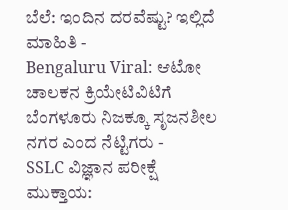ಬೆಲೆ: ಇಂದಿನ ದರವೆಷ್ಟು? ಇಲ್ಲಿದೆ ಮಾಹಿತಿ -
Bengaluru Viral: ಆಟೋ ಚಾಲಕನ ಕ್ರಿಯೇಟಿವಿಟಿಗೆ ಬೆಂಗಳೂರು ನಿಜಕ್ಕೂ ಸೃಜನಶೀಲ ನಗರ ಎಂದ ನೆಟ್ಟಿಗರು -
SSLC ವಿಜ್ಞಾನ ಪರೀಕ್ಷೆ ಮುಕ್ತಾಯ: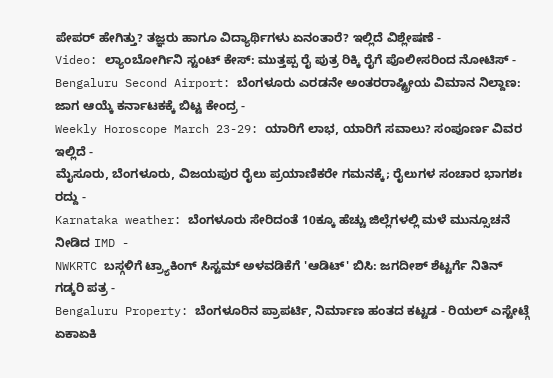ಪೇಪರ್ ಹೇಗಿತ್ತು? ತಜ್ಞರು ಹಾಗೂ ವಿದ್ಯಾರ್ಥಿಗಳು ಏನಂತಾರೆ? ಇಲ್ಲಿದೆ ವಿಶ್ಲೇಷಣೆ -
Video: ಲ್ಯಾಂಬೋರ್ಗಿನಿ ಸ್ಟಂಟ್ ಕೇಸ್: ಮುತ್ತಪ್ಪ ರೈ ಪುತ್ರ ರಿಕ್ಕಿ ರೈಗೆ ಪೊಲೀಸರಿಂದ ನೋಟಿಸ್ -
Bengaluru Second Airport: ಬೆಂಗಳೂರು ಎರಡನೇ ಅಂತರರಾಷ್ಟ್ರೀಯ ವಿಮಾನ ನಿಲ್ದಾಣ: ಜಾಗ ಆಯ್ಕೆ ಕರ್ನಾಟಕಕ್ಕೆ ಬಿಟ್ಟ ಕೇಂದ್ರ -
Weekly Horoscope March 23-29: ಯಾರಿಗೆ ಲಾಭ, ಯಾರಿಗೆ ಸವಾಲು? ಸಂಪೂರ್ಣ ವಿವರ ಇಲ್ಲಿದೆ -
ಮೈಸೂರು, ಬೆಂಗಳೂರು, ವಿಜಯಪುರ ರೈಲು ಪ್ರಯಾಣಿಕರೇ ಗಮನಕ್ಕೆ; ರೈಲುಗಳ ಸಂಚಾರ ಭಾಗಶಃ ರದ್ದು -
Karnataka weather: ಬೆಂಗಳೂರು ಸೇರಿದಂತೆ 10ಕ್ಕೂ ಹೆಚ್ಚು ಜಿಲ್ಲೆಗಳಲ್ಲಿ ಮಳೆ ಮುನ್ಸೂಚನೆ ನೀಡಿದ IMD -
NWKRTC ಬಸ್ಗಳಿಗೆ ಟ್ರ್ಯಾಕಿಂಗ್ ಸಿಸ್ಟಮ್ ಅಳವಡಿಕೆಗೆ 'ಆಡಿಟ್' ಬಿಸಿ: ಜಗದೀಶ್ ಶೆಟ್ಟರ್ಗೆ ನಿತಿನ್ ಗಡ್ಕರಿ ಪತ್ರ -
Bengaluru Property: ಬೆಂಗಳೂರಿನ ಪ್ರಾಪರ್ಟಿ, ನಿರ್ಮಾಣ ಹಂತದ ಕಟ್ಟಡ - ರಿಯಲ್ ಎಸ್ಟೇಟ್ಗೆ ಏಕಾಏಕಿ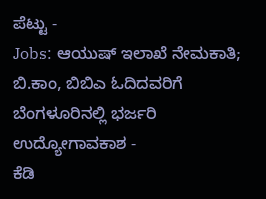ಪೆಟ್ಟು -
Jobs: ಆಯುಷ್ ಇಲಾಖೆ ನೇಮಕಾತಿ; ಬಿ.ಕಾಂ, ಬಿಬಿಎ ಓದಿದವರಿಗೆ ಬೆಂಗಳೂರಿನಲ್ಲಿ ಭರ್ಜರಿ ಉದ್ಯೋಗಾವಕಾಶ -
ಕೆಡಿ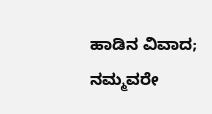ಹಾಡಿನ ವಿವಾದ; ನಮ್ಮವರೇ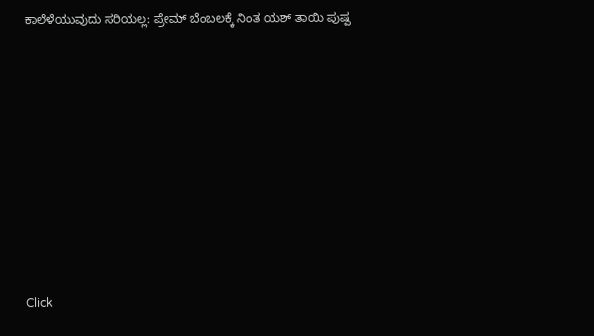ಕಾಲೆಳೆಯುವುದು ಸರಿಯಲ್ಲ: ಪ್ರೇಮ್ ಬೆಂಬಲಕ್ಕೆ ನಿಂತ ಯಶ್ ತಾಯಿ ಪುಷ್ಪ












Click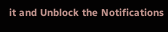it and Unblock the Notifications